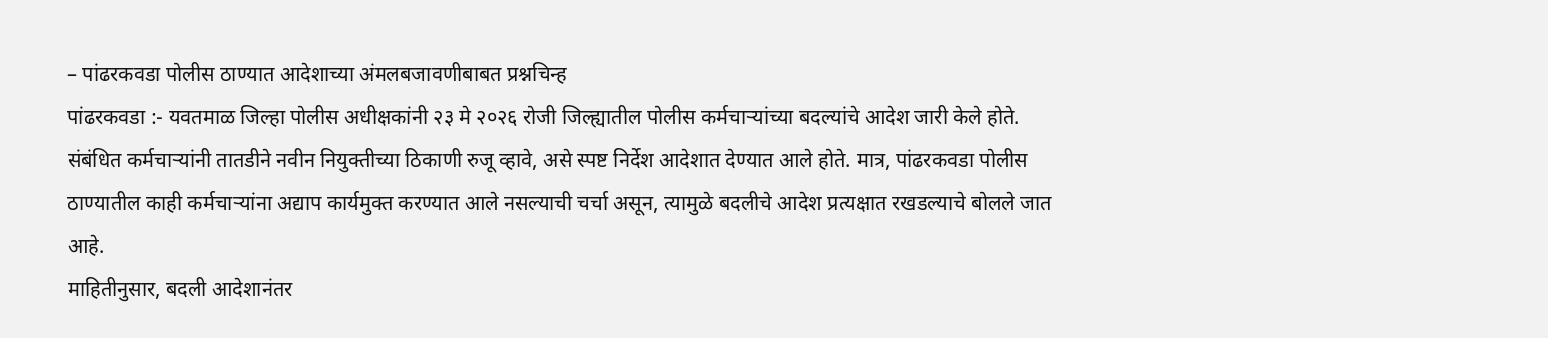– पांढरकवडा पोलीस ठाण्यात आदेशाच्या अंमलबजावणीबाबत प्रश्नचिन्ह
पांढरकवडा :- यवतमाळ जिल्हा पोलीस अधीक्षकांनी २३ मे २०२६ रोजी जिल्ह्यातील पोलीस कर्मचाऱ्यांच्या बदल्यांचे आदेश जारी केले होते. संबंधित कर्मचाऱ्यांनी तातडीने नवीन नियुक्तीच्या ठिकाणी रुजू व्हावे, असे स्पष्ट निर्देश आदेशात देण्यात आले होते. मात्र, पांढरकवडा पोलीस ठाण्यातील काही कर्मचाऱ्यांना अद्याप कार्यमुक्त करण्यात आले नसल्याची चर्चा असून, त्यामुळे बदलीचे आदेश प्रत्यक्षात रखडल्याचे बोलले जात आहे.
माहितीनुसार, बदली आदेशानंतर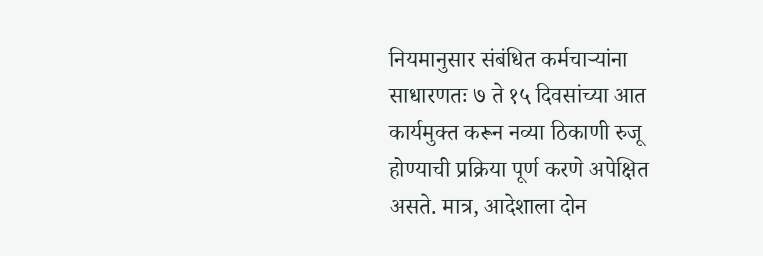नियमानुसार संबंधित कर्मचाऱ्यांना साधारणतः ७ ते १५ दिवसांच्या आत कार्यमुक्त करून नव्या ठिकाणी रुजू होण्याची प्रक्रिया पूर्ण करणे अपेक्षित असते. मात्र, आदेशाला दोन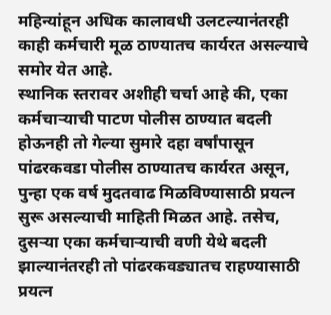महिन्यांहून अधिक कालावधी उलटल्यानंतरही काही कर्मचारी मूळ ठाण्यातच कार्यरत असल्याचे समोर येत आहे.
स्थानिक स्तरावर अशीही चर्चा आहे की, एका कर्मचाऱ्याची पाटण पोलीस ठाण्यात बदली होऊनही तो गेल्या सुमारे दहा वर्षांपासून पांढरकवडा पोलीस ठाण्यातच कार्यरत असून, पुन्हा एक वर्ष मुदतवाढ मिळविण्यासाठी प्रयत्न सुरू असल्याची माहिती मिळत आहे. तसेच, दुसऱ्या एका कर्मचाऱ्याची वणी येथे बदली झाल्यानंतरही तो पांढरकवड्यातच राहण्यासाठी प्रयत्न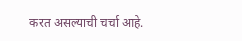करत असल्याची चर्चा आहे.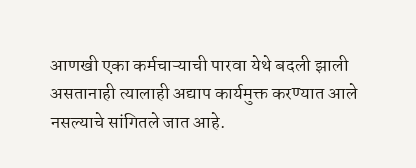आणखी एका कर्मचाऱ्याची पारवा येथे बदली झाली असतानाही त्यालाही अद्याप कार्यमुक्त करण्यात आले नसल्याचे सांगितले जात आहे.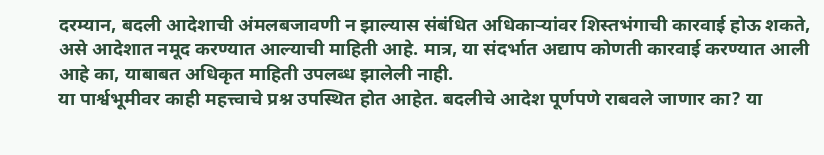दरम्यान, बदली आदेशाची अंमलबजावणी न झाल्यास संबंधित अधिकाऱ्यांवर शिस्तभंगाची कारवाई होऊ शकते, असे आदेशात नमूद करण्यात आल्याची माहिती आहे. मात्र, या संदर्भात अद्याप कोणती कारवाई करण्यात आली आहे का, याबाबत अधिकृत माहिती उपलब्ध झालेली नाही.
या पार्श्वभूमीवर काही महत्त्वाचे प्रश्न उपस्थित होत आहेत. बदलीचे आदेश पूर्णपणे राबवले जाणार का? या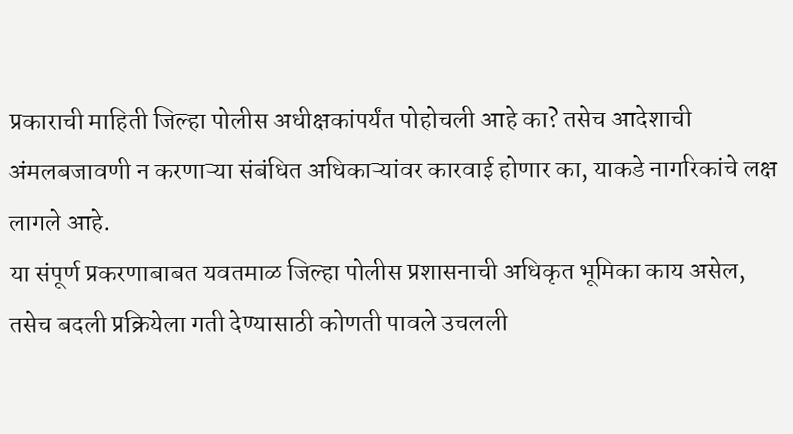प्रकाराची माहिती जिल्हा पोलीस अधीक्षकांपर्यंत पोहोचली आहे का? तसेच आदेशाची अंमलबजावणी न करणाऱ्या संबंधित अधिकाऱ्यांवर कारवाई होणार का, याकडे नागरिकांचे लक्ष लागले आहे.
या संपूर्ण प्रकरणाबाबत यवतमाळ जिल्हा पोलीस प्रशासनाची अधिकृत भूमिका काय असेल, तसेच बदली प्रक्रियेला गती देण्यासाठी कोणती पावले उचलली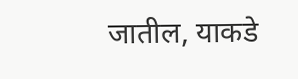जातील, याकडे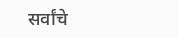सर्वांचे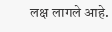लक्ष लागले आहे.